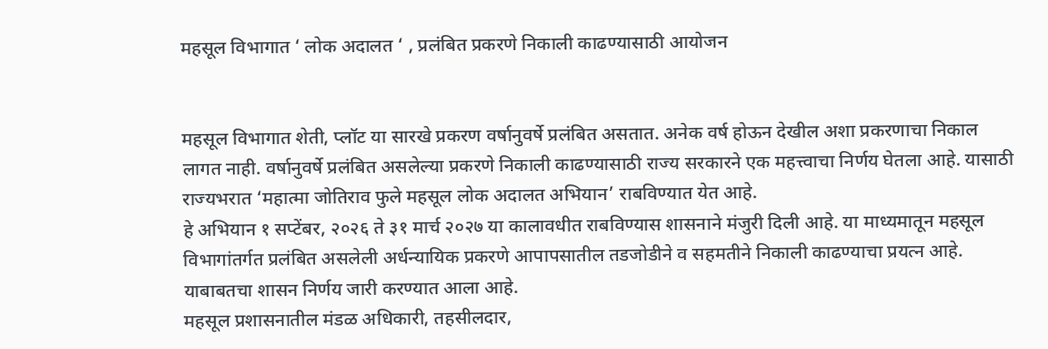महसूल विभागात ‘ लोक अदालत ‘ , प्रलंबित प्रकरणे निकाली काढण्यासाठी आयोजन


महसूल विभागात शेती, प्लॉट या सारखे प्रकरण वर्षानुवर्षे प्रलंबित असतात. अनेक वर्ष होऊन देखील अशा प्रकरणाचा निकाल लागत नाही. वर्षानुवर्षे प्रलंबित असलेल्या प्रकरणे निकाली काढण्यासाठी राज्य सरकारने एक महत्त्वाचा निर्णय घेतला आहे. यासाठी राज्यभरात ‘महात्मा जोतिराव फुले महसूल लोक अदालत अभियान’ राबविण्यात येत आहे.
हे अभियान १ सप्टेंबर, २०२६ ते ३१ मार्च २०२७ या कालावधीत राबविण्यास शासनाने मंजुरी दिली आहे. या माध्यमातून महसूल विभागांतर्गत प्रलंबित असलेली अर्धन्यायिक प्रकरणे आपापसातील तडजोडीने व सहमतीने निकाली काढण्याचा प्रयत्न आहे. याबाबतचा शासन निर्णय जारी करण्यात आला आहे.
महसूल प्रशासनातील मंडळ अधिकारी, तहसीलदार,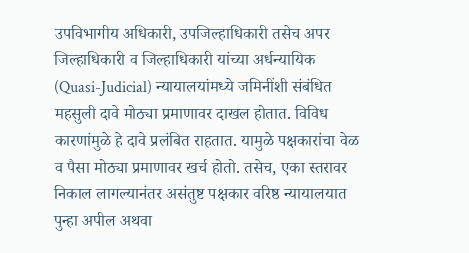उपविभागीय अधिकारी, उपजिल्हाधिकारी तसेच अपर जिल्हाधिकारी व जिल्हाधिकारी यांच्या अर्धन्यायिक (Quasi-Judicial) न्यायालयांमध्ये जमिनींशी संबंधित महसुली दावे मोठ्या प्रमाणावर दाखल होतात. विविध कारणांमुळे हे दावे प्रलंबित राहतात. यामुळे पक्षकारांचा वेळ व पैसा मोठ्या प्रमाणावर खर्च होतो. तसेच, एका स्तरावर निकाल लागल्यानंतर असंतुष्ट पक्षकार वरिष्ठ न्यायालयात पुन्हा अपील अथवा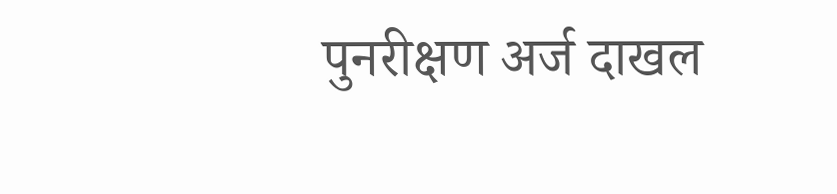पुनरीक्षण अर्ज दाखल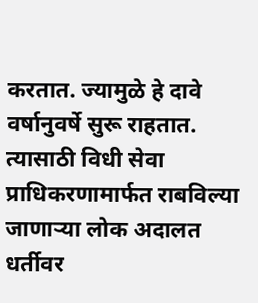करतात. ज्यामुळे हे दावे वर्षानुवर्षे सुरू राहतात.
त्यासाठी विधी सेवा प्राधिकरणामार्फत राबविल्या जाणाऱ्या लोक अदालत धर्तीवर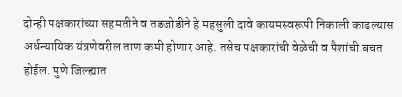दोन्ही पक्षकारांच्या सहमतीने व तडजोडीने हे महसुली दावे कायमस्वरूपी निकाली काढल्यास अर्धन्यायिक यंत्रणेवरील ताण कमी होणार आहे. तसेच पक्षकारांची वेळेची व पैशांची बचत होईल. पुणे जिल्ह्यात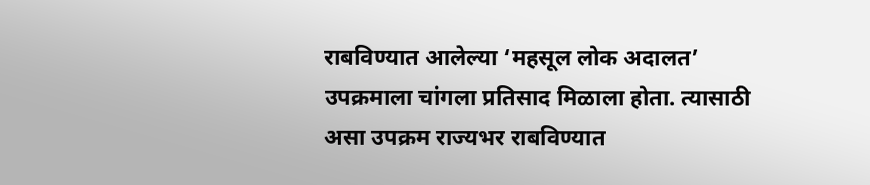राबविण्यात आलेल्या ‘महसूल लोक अदालत’ उपक्रमाला चांगला प्रतिसाद मिळाला होता. त्यासाठी असा उपक्रम राज्यभर राबविण्यात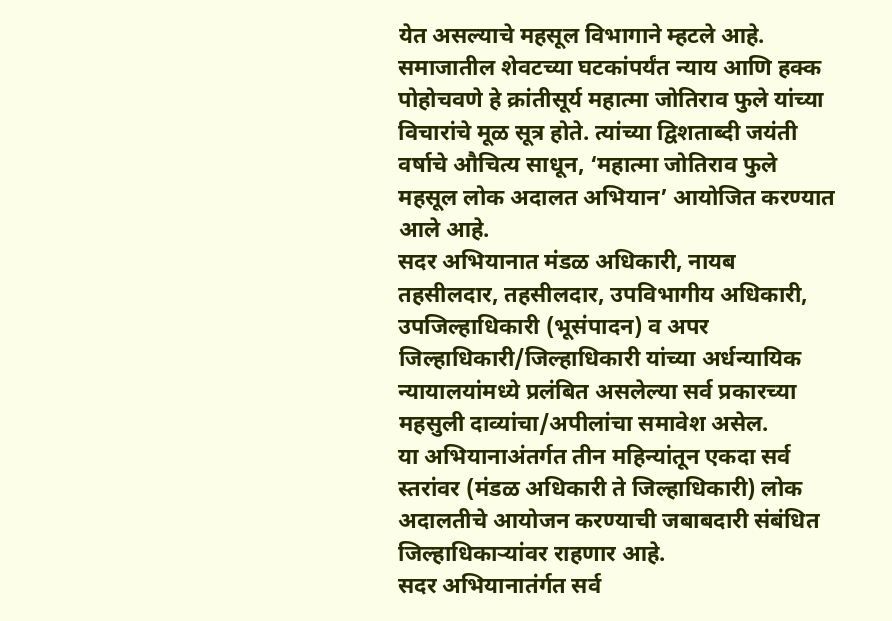येत असल्याचे महसूल विभागाने म्हटले आहे.
समाजातील शेवटच्या घटकांपर्यंत न्याय आणि हक्क पोहोचवणे हे क्रांतीसूर्य महात्मा जोतिराव फुले यांच्या विचारांचे मूळ सूत्र होते. त्यांच्या द्विशताब्दी जयंती वर्षाचे औचित्य साधून, ‘महात्मा जोतिराव फुले महसूल लोक अदालत अभियान’ आयोजित करण्यात आले आहे.
सदर अभियानात मंडळ अधिकारी, नायब तहसीलदार, तहसीलदार, उपविभागीय अधिकारी, उपजिल्हाधिकारी (भूसंपादन) व अपर जिल्हाधिकारी/जिल्हाधिकारी यांच्या अर्धन्यायिक न्यायालयांमध्ये प्रलंबित असलेल्या सर्व प्रकारच्या महसुली दाव्यांचा/अपीलांचा समावेश असेल.
या अभियानाअंतर्गत तीन महिन्यांतून एकदा सर्व स्तरांवर (मंडळ अधिकारी ते जिल्हाधिकारी) लोक अदालतीचे आयोजन करण्याची जबाबदारी संबंधित जिल्हाधिकाऱ्यांवर राहणार आहे.
सदर अभियानातंर्गत सर्व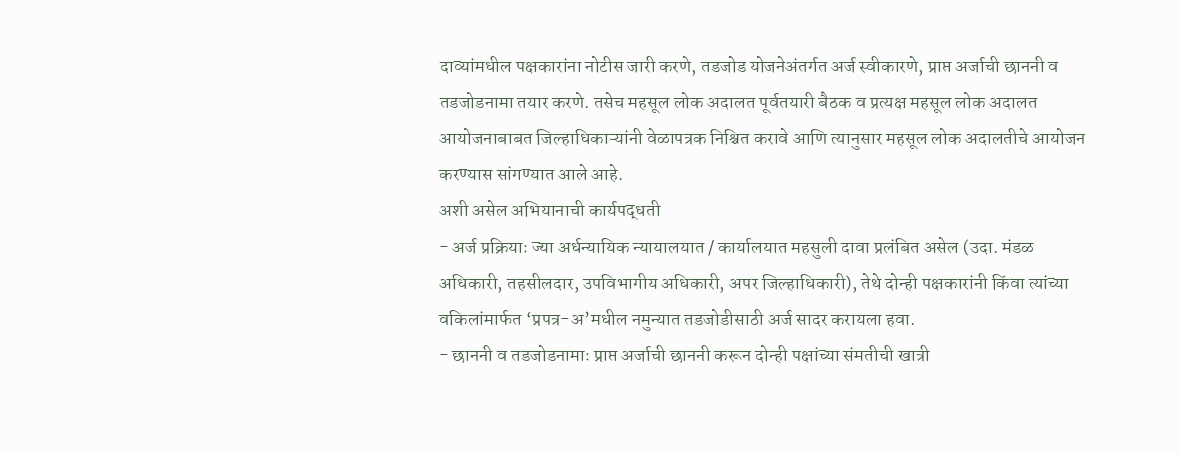दाव्यांमधील पक्षकारांना नोटीस जारी करणे, तडजोड योजनेअंतर्गत अर्ज स्वीकारणे, प्राप्त अर्जाची छाननी व तडजोडनामा तयार करणे. तसेच महसूल लोक अदालत पूर्वतयारी बैठक व प्रत्यक्ष महसूल लोक अदालत आयोजनाबाबत जिल्हाधिकाऱ्यांनी वेळापत्रक निश्चित करावे आणि त्यानुसार महसूल लोक अदालतीचे आयोजन करण्यास सांगण्यात आले आहे.
अशी असेल अभियानाची कार्यपद्धती
- अर्ज प्रक्रियाः ज्या अर्धन्यायिक न्यायालयात / कार्यालयात महसुली दावा प्रलंबित असेल (उदा. मंडळ अधिकारी, तहसीलदार, उपविभागीय अधिकारी, अपर जिल्हाधिकारी), तेथे दोन्ही पक्षकारांनी किंवा त्यांच्या वकिलांमार्फत ‘प्रपत्र-अ’मधील नमुन्यात तडजोडीसाठी अर्ज सादर करायला हवा.
- छाननी व तडजोडनामाः प्राप्त अर्जाची छाननी करून दोन्ही पक्षांच्या संमतीची खात्री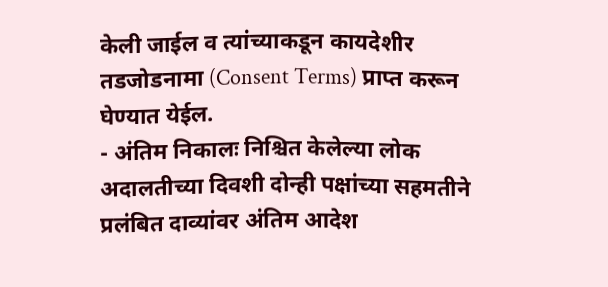केली जाईल व त्यांच्याकडून कायदेशीर तडजोडनामा (Consent Terms) प्राप्त करून घेण्यात येईल.
- अंतिम निकालः निश्चित केलेल्या लोक अदालतीच्या दिवशी दोन्ही पक्षांच्या सहमतीने प्रलंबित दाव्यांवर अंतिम आदेश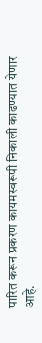पारित करून प्रकरण कायमस्वरूपी निकाली काढण्यात येणार आहे.